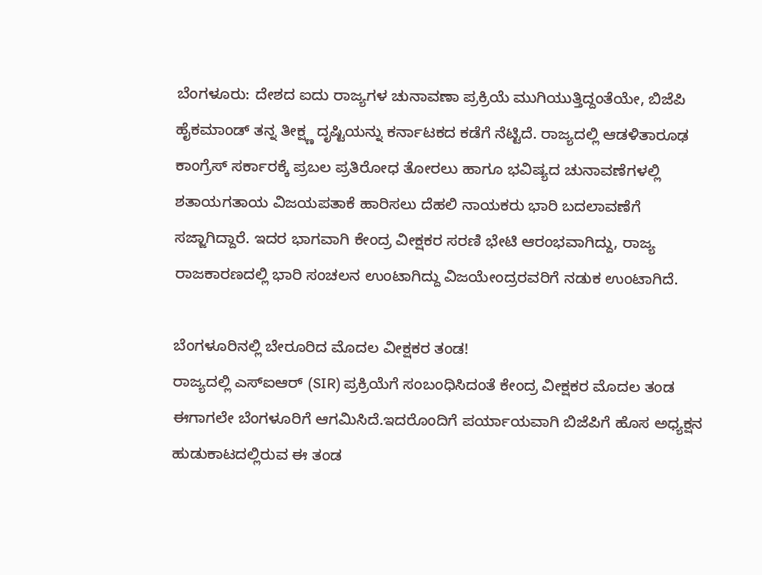ಬೆಂಗಳೂರು: ದೇಶದ ಐದು ರಾಜ್ಯಗಳ ಚುನಾವಣಾ ಪ್ರಕ್ರಿಯೆ ಮುಗಿಯುತ್ತಿದ್ದಂತೆಯೇ, ಬಿಜೆಪಿ ಹೈಕಮಾಂಡ್ ತನ್ನ ತೀಕ್ಷ್ಣ ದೃಷ್ಟಿಯನ್ನು ಕರ್ನಾಟಕದ ಕಡೆಗೆ ನೆಟ್ಟಿದೆ. ರಾಜ್ಯದಲ್ಲಿ ಆಡಳಿತಾರೂಢ ಕಾಂಗ್ರೆಸ್ ಸರ್ಕಾರಕ್ಕೆ ಪ್ರಬಲ ಪ್ರತಿರೋಧ ತೋರಲು ಹಾಗೂ ಭವಿಷ್ಯದ ಚುನಾವಣೆಗಳಲ್ಲಿ ಶತಾಯಗತಾಯ ವಿಜಯಪತಾಕೆ ಹಾರಿಸಲು ದೆಹಲಿ ನಾಯಕರು ಭಾರಿ ಬದಲಾವಣೆಗೆ ಸಜ್ಜಾಗಿದ್ದಾರೆ. ಇದರ ಭಾಗವಾಗಿ ಕೇಂದ್ರ ವೀಕ್ಷಕರ ಸರಣಿ ಭೇಟಿ ಆರಂಭವಾಗಿದ್ದು, ರಾಜ್ಯ ರಾಜಕಾರಣದಲ್ಲಿ ಭಾರಿ ಸಂಚಲನ ಉಂಟಾಗಿದ್ದು ವಿಜಯೇಂದ್ರರವರಿಗೆ ನಡುಕ ಉಂಟಾಗಿದೆ.

ಬೆಂಗಳೂರಿನಲ್ಲಿ ಬೇರೂರಿದ ಮೊದಲ ವೀಕ್ಷಕರ ತಂಡ!
ರಾಜ್ಯದಲ್ಲಿ ಎಸ್ಐಆರ್ (SIR) ಪ್ರಕ್ರಿಯೆಗೆ ಸಂಬಂಧಿಸಿದಂತೆ ಕೇಂದ್ರ ವೀಕ್ಷಕರ ಮೊದಲ ತಂಡ ಈಗಾಗಲೇ ಬೆಂಗಳೂರಿಗೆ ಆಗಮಿಸಿದೆ.ಇದರೊಂದಿಗೆ ಪರ್ಯಾಯವಾಗಿ ಬಿಜೆಪಿಗೆ ಹೊಸ ಅಧ್ಯಕ್ಷನ ಹುಡುಕಾಟದಲ್ಲಿರುವ ಈ ತಂಡ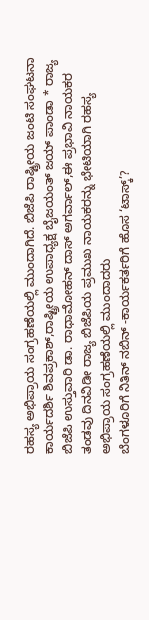ರಹಸ್ಯ ಅಭಿಪ್ರಾಯ ಸಂಗ್ರಹಣೆಯಲ್ಲಿ ಮುಂದಾಗಿದೆ. ಬಿಜೆಪಿ ರಾಷ್ಟ್ರೀಯ ಜಂಟಿ ಸಂಘಟನಾ ಕಾರ್ಯದರ್ಶಿ ಶಿವಪ್ರಕಾಶ್,ರಾಷ್ಟ್ರೀಯ ಉಪಾಧ್ಯಕ್ಷ ಬೈಜಯಂತ್ ಜಯ್ ಪಾಂಡಾ * ರಾಜ್ಯ ಬಿಜೆಪಿ ಉಸ್ತುವಾರಿ ಡಾ. ರಾಧಾಮೋಹನ್ ದಾಸ್ ಅಗರ್ವಾಲ್,ಈ ಪ್ರಭಾವಿ ನಾಯಕರ ತಂಡವು ದಿನವಿಡೀ ರಾಜ್ಯ ಬಿಜೆಪಿಯ ಪ್ರಮುಖ ನಾಯಕರನ್ನು ಭೇಟಿಯಾಗಿ ರಹಸ್ಯ ಅಭಿಪ್ರಾಯ ಸಂಗ್ರಹಣೆಯಲ್ಲಿ ಮುಂದಾದರು
ಬೆಂಗಳೂರಿಗೆ ನಿತಿನ್ ನಬಿನ್ -ಕಾರ್ಯಕರ್ತರಿಗೆ ಹೊಸ ‘ಟಾಸ್ಕ್’?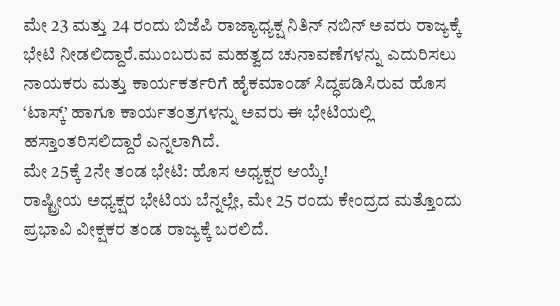ಮೇ 23 ಮತ್ತು 24 ರಂದು ಬಿಜೆಪಿ ರಾಜ್ಯಾಧ್ಯಕ್ಷ ನಿತಿನ್ ನಬಿನ್ ಅವರು ರಾಜ್ಯಕ್ಕೆ ಭೇಟಿ ನೀಡಲಿದ್ದಾರೆ.ಮುಂಬರುವ ಮಹತ್ವದ ಚುನಾವಣೆಗಳನ್ನು ಎದುರಿಸಲು ನಾಯಕರು ಮತ್ತು ಕಾರ್ಯಕರ್ತರಿಗೆ ಹೈಕಮಾಂಡ್ ಸಿದ್ಧಪಡಿಸಿರುವ ಹೊಸ ‘ಟಾಸ್ಕ್’ ಹಾಗೂ ಕಾರ್ಯತಂತ್ರಗಳನ್ನು ಅವರು ಈ ಭೇಟಿಯಲ್ಲಿ ಹಸ್ತಾಂತರಿಸಲಿದ್ದಾರೆ ಎನ್ನಲಾಗಿದೆ.
ಮೇ 25ಕ್ಕೆ 2ನೇ ತಂಡ ಭೇಟಿ: ಹೊಸ ಅಧ್ಯಕ್ಷರ ಆಯ್ಕೆ!
ರಾಷ್ಟ್ರೀಯ ಅಧ್ಯಕ್ಷರ ಭೇಟಿಯ ಬೆನ್ನಲ್ಲೇ, ಮೇ 25 ರಂದು ಕೇಂದ್ರದ ಮತ್ತೊಂದು ಪ್ರಭಾವಿ ವೀಕ್ಷಕರ ತಂಡ ರಾಜ್ಯಕ್ಕೆ ಬರಲಿದೆ.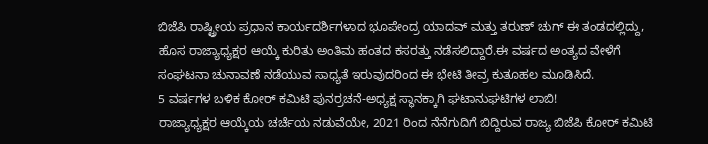ಬಿಜೆಪಿ ರಾಷ್ಟ್ರೀಯ ಪ್ರಧಾನ ಕಾರ್ಯದರ್ಶಿಗಳಾದ ಭೂಪೇಂದ್ರ ಯಾದವ್ ಮತ್ತು ತರುಣ್ ಚುಗ್ ಈ ತಂಡದಲ್ಲಿದ್ದು, ಹೊಸ ರಾಜ್ಯಾಧ್ಯಕ್ಷರ ಆಯ್ಕೆ ಕುರಿತು ಅಂತಿಮ ಹಂತದ ಕಸರತ್ತು ನಡೆಸಲಿದ್ದಾರೆ.ಈ ವರ್ಷದ ಅಂತ್ಯದ ವೇಳೆಗೆ ಸಂಘಟನಾ ಚುನಾವಣೆ ನಡೆಯುವ ಸಾಧ್ಯತೆ ಇರುವುದರಿಂದ ಈ ಭೇಟಿ ತೀವ್ರ ಕುತೂಹಲ ಮೂಡಿಸಿದೆ.
5 ವರ್ಷಗಳ ಬಳಿಕ ಕೋರ್ ಕಮಿಟಿ ಪುನರ್ರಚನೆ-ಅಧ್ಯಕ್ಷ ಸ್ಥಾನಕ್ಕಾಗಿ ಘಟಾನುಘಟಿಗಳ ಲಾಬಿ!
ರಾಜ್ಯಾಧ್ಯಕ್ಷರ ಆಯ್ಕೆಯ ಚರ್ಚೆಯ ನಡುವೆಯೇ, 2021 ರಿಂದ ನೆನೆಗುದಿಗೆ ಬಿದ್ದಿರುವ ರಾಜ್ಯ ಬಿಜೆಪಿ ಕೋರ್ ಕಮಿಟಿ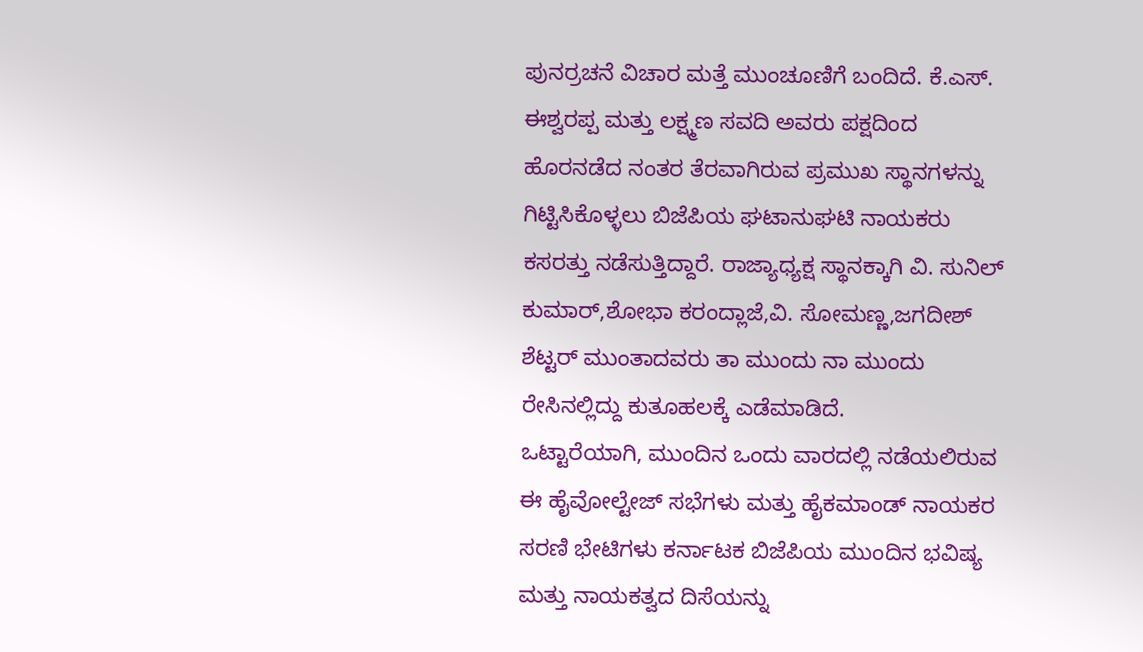ಪುನರ್ರಚನೆ ವಿಚಾರ ಮತ್ತೆ ಮುಂಚೂಣಿಗೆ ಬಂದಿದೆ. ಕೆ.ಎಸ್. ಈಶ್ವರಪ್ಪ ಮತ್ತು ಲಕ್ಷ್ಮಣ ಸವದಿ ಅವರು ಪಕ್ಷದಿಂದ ಹೊರನಡೆದ ನಂತರ ತೆರವಾಗಿರುವ ಪ್ರಮುಖ ಸ್ಥಾನಗಳನ್ನು ಗಿಟ್ಟಿಸಿಕೊಳ್ಳಲು ಬಿಜೆಪಿಯ ಘಟಾನುಘಟಿ ನಾಯಕರು ಕಸರತ್ತು ನಡೆಸುತ್ತಿದ್ದಾರೆ. ರಾಜ್ಯಾಧ್ಯಕ್ಷ ಸ್ಥಾನಕ್ಕಾಗಿ ವಿ. ಸುನಿಲ್ ಕುಮಾರ್,ಶೋಭಾ ಕರಂದ್ಲಾಜೆ,ವಿ. ಸೋಮಣ್ಣ,ಜಗದೀಶ್ ಶೆಟ್ಟರ್ ಮುಂತಾದವರು ತಾ ಮುಂದು ನಾ ಮುಂದು ರೇಸಿನಲ್ಲಿದ್ದು ಕುತೂಹಲಕ್ಕೆ ಎಡೆಮಾಡಿದೆ.
ಒಟ್ಟಾರೆಯಾಗಿ, ಮುಂದಿನ ಒಂದು ವಾರದಲ್ಲಿ ನಡೆಯಲಿರುವ ಈ ಹೈವೋಲ್ಟೇಜ್ ಸಭೆಗಳು ಮತ್ತು ಹೈಕಮಾಂಡ್ ನಾಯಕರ ಸರಣಿ ಭೇಟಿಗಳು ಕರ್ನಾಟಕ ಬಿಜೆಪಿಯ ಮುಂದಿನ ಭವಿಷ್ಯ ಮತ್ತು ನಾಯಕತ್ವದ ದಿಸೆಯನ್ನು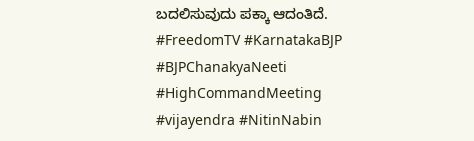ಬದಲಿಸುವುದು ಪಕ್ಕಾ ಆದಂತಿದೆ.
#FreedomTV #KarnatakaBJP #BJPChanakyaNeeti #HighCommandMeeting #vijayendra #NitinNabin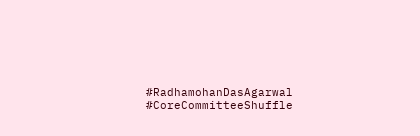#RadhamohanDasAgarwal #CoreCommitteeShuffle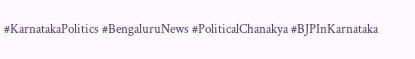#KarnatakaPolitics #BengaluruNews #PoliticalChanakya #BJPInKarnataka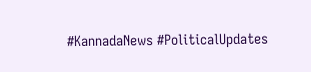#KannadaNews #PoliticalUpdates